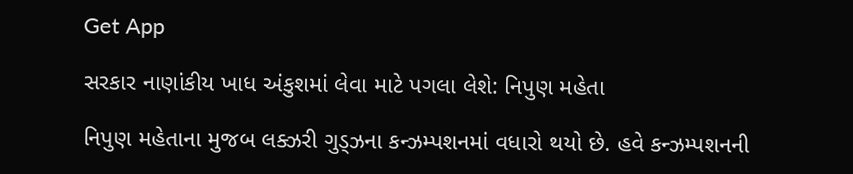Get App

સરકાર નાણાંકીય ખાધ અંકુશમાં લેવા માટે પગલા લેશે: નિપુણ મહેતા

નિપુણ મહેતાના મુજબ લક્ઝરી ગુડ્ઝના કન્ઝમ્પશનમાં વધારો થયો છે. હવે કન્ઝમ્પશનની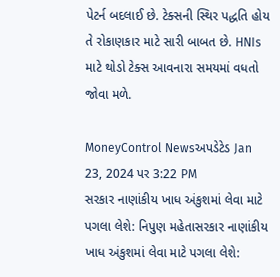પેટર્ન બદલાઈ છે. ટેક્સની સ્થિર પદ્ધતિ હોય તે રોકાણકાર માટે સારી બાબત છે. HNIs માટે થોડો ટેક્સ આવનારા સમયમાં વધતો જોવા મળે.

MoneyControl Newsઅપડેટેડ Jan 23, 2024 પર 3:22 PM
સરકાર નાણાંકીય ખાધ અંકુશમાં લેવા માટે પગલા લેશે: નિપુણ મહેતાસરકાર નાણાંકીય ખાધ અંકુશમાં લેવા માટે પગલા લેશે: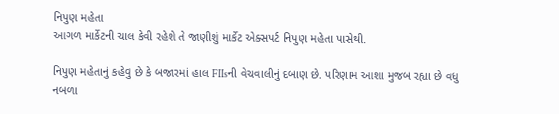નિપુણ મહેતા
આગળ માર્કેટની ચાલ કેવી રહેશે તે જાણીશું માર્કેટ એક્સપર્ટ નિપુણ મહેતા પાસેથી.

નિપુણ મહેતાનું કહેવુ છે કે બજારમાં હાલ FIIsની વેચવાલીનું દબાણ છે. પરિણામ આશા મુજબ રહ્યા છે વધુ નબળા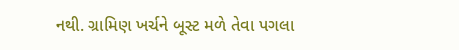નથી. ગ્રામિણ ખર્ચને બૂસ્ટ મળે તેવા પગલા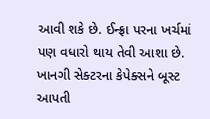આવી શકે છે. ઈન્ફ્રા પરના ખર્ચમાં પણ વધારો થાય તેવી આશા છે. ખાનગી સેક્ટરના કેપેક્સને બૂસ્ટ આપતી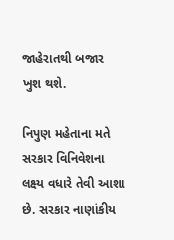જાહેરાતથી બજાર ખુશ થશે.

નિપુણ મહેતાના મતે સરકાર વિનિવેશના લક્ષ્ય વધારે તેવી આશા છે. સરકાર નાણાંકીય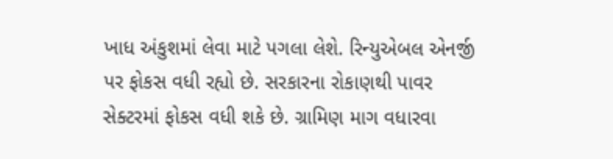ખાધ અંકુશમાં લેવા માટે પગલા લેશે. રિન્યુએબલ એનર્જી પર ફોકસ વધી રહ્યો છે. સરકારના રોકાણથી પાવર સેક્ટરમાં ફોકસ વધી શકે છે. ગ્રામિણ માગ વધારવા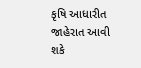કૃષિ આધારીત જાહેરાત આવી શકે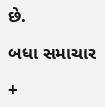છે.

બધા સમાચાર

+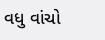વધુ વાંચો